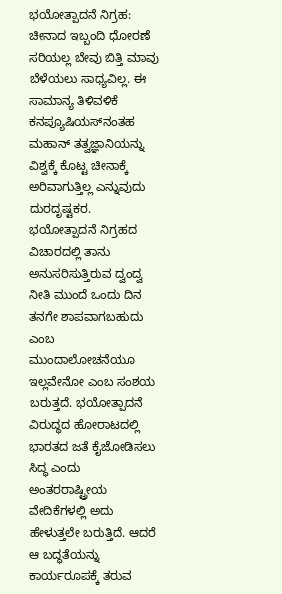ಭಯೋತ್ಪಾದನೆ ನಿಗ್ರಹ: ಚೀನಾದ ಇಬ್ಬಂದಿ ಧೋರಣೆ ಸರಿಯಲ್ಲ ಬೇವು ಬಿತ್ತಿ ಮಾವು ಬೆಳೆಯಲು ಸಾಧ್ಯವಿಲ್ಲ. ಈ ಸಾಮಾನ್ಯ ತಿಳಿವಳಿಕೆ ಕನಪ್ಯೂಷಿಯಸ್‌ನಂತಹ ಮಹಾನ್‌ ತತ್ವಜ್ಞಾನಿಯನ್ನು ವಿಶ್ವಕ್ಕೆ ಕೊಟ್ಟ ಚೀನಾಕ್ಕೆ ಅರಿವಾಗುತ್ತಿಲ್ಲ ಎನ್ನುವುದು ದುರದೃಷ್ಟಕರ. ಭಯೋತ್ಪಾದನೆ ನಿಗ್ರಹದ ವಿಚಾರದಲ್ಲಿ ತಾನು ಅನುಸರಿಸುತ್ತಿರುವ ದ್ವಂದ್ವ ನೀತಿ ಮುಂದೆ ಒಂದು ದಿನ ತನಗೇ ಶಾಪವಾಗಬಹುದು ಎಂಬ ಮುಂದಾಲೋಚನೆಯೂ ಇಲ್ಲವೇನೋ ಎಂಬ ಸಂಶಯ ಬರುತ್ತದೆ. ಭಯೋತ್ಪಾದನೆ ವಿರುದ್ಧದ ಹೋರಾಟದಲ್ಲಿ ಭಾರತದ ಜತೆ ಕೈಜೋಡಿಸಲು ಸಿದ್ಧ ಎಂದು ಅಂತರರಾಷ್ಟ್ರೀಯ ವೇದಿಕೆಗಳಲ್ಲಿ ಅದು ಹೇಳುತ್ತಲೇ ಬರುತ್ತಿದೆ. ಆದರೆ ಆ ಬದ್ಧತೆಯನ್ನು ಕಾರ್ಯರೂಪಕ್ಕೆ ತರುವ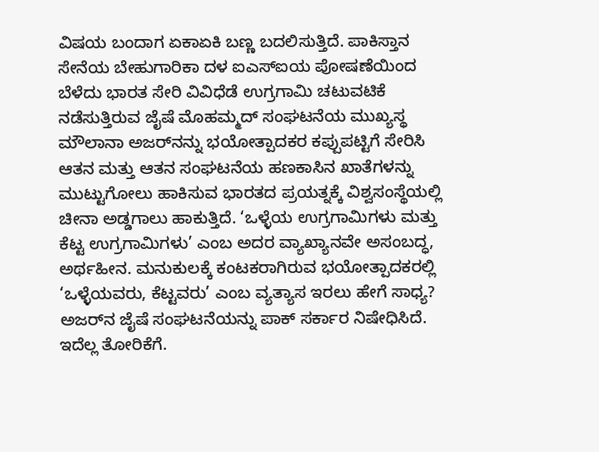ವಿಷಯ ಬಂದಾಗ ಏಕಾಏಕಿ ಬಣ್ಣ ಬದಲಿಸುತ್ತಿದೆ. ಪಾಕಿಸ್ತಾನ ಸೇನೆಯ ಬೇಹುಗಾರಿಕಾ ದಳ ಐಎಸ್‌ಐಯ ಪೋಷಣೆಯಿಂದ ಬೆಳೆದು ಭಾರತ ಸೇರಿ ವಿವಿಧೆಡೆ ಉಗ್ರಗಾಮಿ ಚಟುವಟಿಕೆ ನಡೆಸುತ್ತಿರುವ ಜೈಷೆ ಮೊಹಮ್ಮದ್‌ ಸಂಘಟನೆಯ ಮುಖ್ಯಸ್ಥ ಮೌಲಾನಾ ಅಜರ್‌ನನ್ನು ಭಯೋತ್ಪಾದಕರ ಕಪ್ಪುಪಟ್ಟಿಗೆ ಸೇರಿಸಿ ಆತನ ಮತ್ತು ಆತನ ಸಂಘಟನೆಯ ಹಣಕಾಸಿನ ಖಾತೆಗಳನ್ನು ಮುಟ್ಟುಗೋಲು ಹಾಕಿಸುವ ಭಾರತದ ಪ್ರಯತ್ನಕ್ಕೆ ವಿಶ್ವಸಂಸ್ಥೆಯಲ್ಲಿ ಚೀನಾ ಅಡ್ಡಗಾಲು ಹಾಕುತ್ತಿದೆ. ‘ಒಳ್ಳೆಯ ಉಗ್ರಗಾಮಿಗಳು ಮತ್ತು ಕೆಟ್ಟ ಉಗ್ರಗಾಮಿಗಳು’ ಎಂಬ ಅದರ ವ್ಯಾಖ್ಯಾನವೇ ಅಸಂಬದ್ಧ, ಅರ್ಥಹೀನ. ಮನುಕುಲಕ್ಕೆ ಕಂಟಕರಾಗಿರುವ ಭಯೋತ್ಪಾದಕರಲ್ಲಿ ‘ಒಳ್ಳೆಯವರು, ಕೆಟ್ಟವರು’ ಎಂಬ ವ್ಯತ್ಯಾಸ ಇರಲು ಹೇಗೆ ಸಾಧ್ಯ? ಅಜರ್‌ನ ಜೈಷೆ ಸಂಘಟನೆಯನ್ನು ಪಾಕ್‌ ಸರ್ಕಾರ ನಿಷೇಧಿಸಿದೆ. ಇದೆಲ್ಲ ತೋರಿಕೆಗೆ.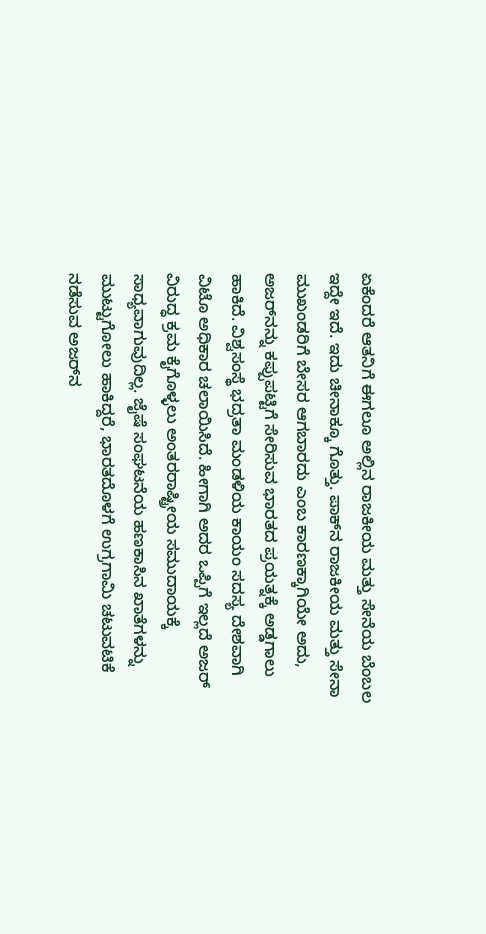ಏಕೆಂದರೆ ಆತನಿಗೆ ಈಗಲೂ ಅಲ್ಲಿನ ರಾಜಕೀಯ ಮತ್ತು ಸೇನೆಯ ಬೆಂಬಲ ಇದ್ದೇ ಇದೆ. ಇದು ಚೀನಾಕ್ಕೂ ಗೊತ್ತು. ಪಾಕ್‌ನ ರಾಜಕೀಯ ಮತ್ತು ಸೇನಾ ಮುಖಂಡರಿಗೆ ಬೇಸರ ಆಗಬಾರದು ಎಂಬ ಕಾರಣಕ್ಕಾಗಿಯೇ ಅದು, ಅಜರ್‌ನನ್ನು ಕಪ್ಪುಪಟ್ಟಿಗೆ ಸೇರಿಸುವ ಭಾರತದ ಪ್ರಯತ್ನಕ್ಕೆ ಅಡ್ಡಗಾಲು ಹಾಕಿದೆ. ವಿಶ್ವಸಂಸ್ಥೆ ಭದ್ರತಾ ಮಂಡಳಿಯ ಕಾಯಂ ಸದಸ್ಯ ದೇಶವಾಗಿ ವಿಟೊ ಅಧಿಕಾರ ಚಲಾಯಿಸಿದೆ. ಹೀಗಾಗಿ ಅದರ ಒಪ್ಪಿಗೆ ಇಲ್ಲದೆ ಅಜರ್‌ ವಿರುದ್ಧ ಕ್ರಮ ಕೈಗೊಳ್ಳಲು ಅಂತರರಾಷ್ಟ್ರೀಯ ಸಮುದಾಯಕ್ಕೆ ಸಾಧ್ಯವಾಗುವುದಿಲ್ಲ. ಜೈಷೆ ಸಂಘಟನೆಯ ಹಣಕಾಸಿನ ಖಾತೆಗಳನ್ನು ಮುಟ್ಟುಗೋಲು ಹಾಕಿದ್ದರೆ, ಭಾರತದೊಳಗೆ ಉಗ್ರಗಾಮಿ ಚಟುವಟಿಕೆ ನಡೆಸುವ ಅಜರ್‌ನ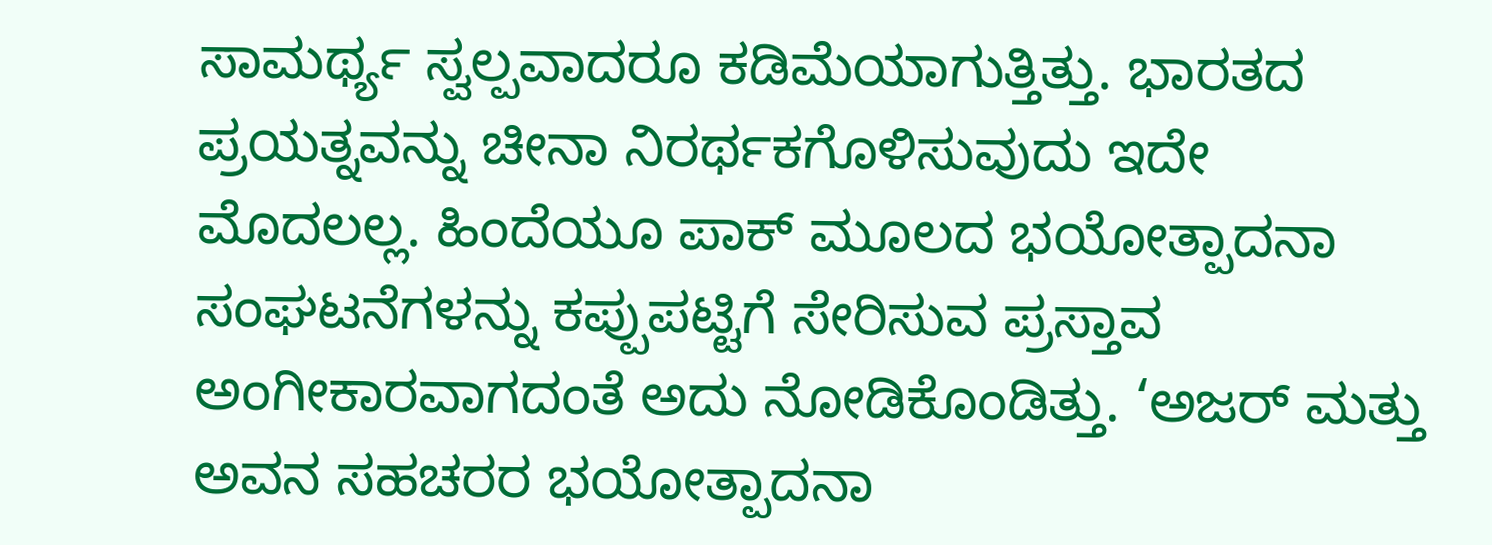ಸಾಮರ್ಥ್ಯ ಸ್ವಲ್ಪವಾದರೂ ಕಡಿಮೆಯಾಗುತ್ತಿತ್ತು. ಭಾರತದ ಪ್ರಯತ್ನವನ್ನು ಚೀನಾ ನಿರರ್ಥಕಗೊಳಿಸುವುದು ಇದೇ ಮೊದಲಲ್ಲ. ಹಿಂದೆಯೂ ಪಾಕ್‌ ಮೂಲದ ಭಯೋತ್ಪಾದನಾ ಸಂಘಟನೆಗಳನ್ನು ಕಪ್ಪುಪಟ್ಟಿಗೆ ಸೇರಿಸುವ ಪ್ರಸ್ತಾವ ಅಂಗೀಕಾರವಾಗದಂತೆ ಅದು ನೋಡಿಕೊಂಡಿತ್ತು. ‘ಅಜರ್‌ ಮತ್ತು ಅವನ ಸಹಚರರ ಭಯೋತ್ಪಾದನಾ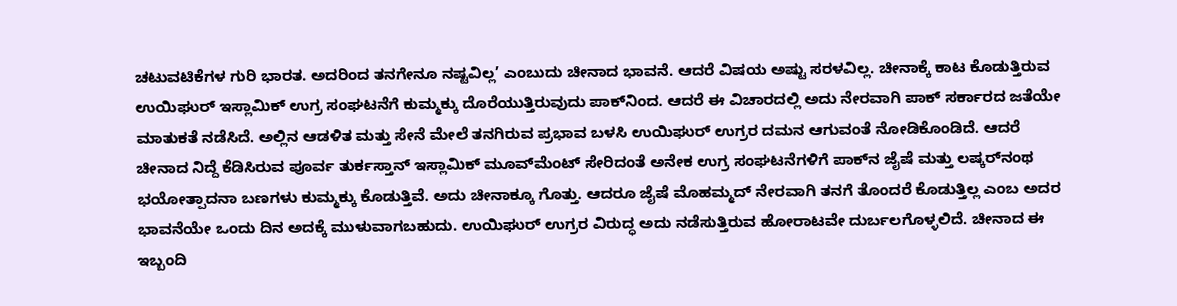ಚಟುವಟಿಕೆಗಳ ಗುರಿ ಭಾರತ. ಅದರಿಂದ ತನಗೇನೂ ನಷ್ಟವಿಲ್ಲ’ ಎಂಬುದು ಚೀನಾದ ಭಾವನೆ. ಆದರೆ ವಿಷಯ ಅಷ್ಟು ಸರಳವಿಲ್ಲ. ಚೀನಾಕ್ಕೆ ಕಾಟ ಕೊಡುತ್ತಿರುವ ಉಯಿಘುರ್‌ ಇಸ್ಲಾಮಿಕ್‌ ಉಗ್ರ ಸಂಘಟನೆಗೆ ಕುಮ್ಮಕ್ಕು ದೊರೆಯುತ್ತಿರುವುದು ಪಾಕ್‌ನಿಂದ. ಆದರೆ ಈ ವಿಚಾರದಲ್ಲಿ ಅದು ನೇರವಾಗಿ ಪಾಕ್‌ ಸರ್ಕಾರದ ಜತೆಯೇ ಮಾತುಕತೆ ನಡೆಸಿದೆ. ಅಲ್ಲಿನ ಆಡಳಿತ ಮತ್ತು ಸೇನೆ ಮೇಲೆ ತನಗಿರುವ ಪ್ರಭಾವ ಬಳಸಿ ಉಯಿಘುರ್‌ ಉಗ್ರರ ದಮನ ಆಗುವಂತೆ ನೋಡಿಕೊಂಡಿದೆ. ಆದರೆ ಚೀನಾದ ನಿದ್ದೆ ಕೆಡಿಸಿರುವ ಪೂರ್ವ ತುರ್ಕಸ್ತಾನ್‌ ಇಸ್ಲಾಮಿಕ್‌ ಮೂವ್‌ಮೆಂಟ್‌ ಸೇರಿದಂತೆ ಅನೇಕ ಉಗ್ರ ಸಂಘಟನೆಗಳಿಗೆ ಪಾಕ್‌ನ ಜೈಷೆ ಮತ್ತು ಲಷ್ಕರ್‌ನಂಥ ಭಯೋತ್ಪಾದನಾ ಬಣಗಳು ಕುಮ್ಮಕ್ಕು ಕೊಡುತ್ತಿವೆ. ಅದು ಚೀನಾಕ್ಕೂ ಗೊತ್ತು. ಆದರೂ ಜೈಷೆ ಮೊಹಮ್ಮದ್‌ ನೇರವಾಗಿ ತನಗೆ ತೊಂದರೆ ಕೊಡುತ್ತಿಲ್ಲ ಎಂಬ ಅದರ ಭಾವನೆಯೇ ಒಂದು ದಿನ ಅದಕ್ಕೆ ಮುಳುವಾಗಬಹುದು. ಉಯಿಘುರ್‌ ಉಗ್ರರ ವಿರುದ್ಧ ಅದು ನಡೆಸುತ್ತಿರುವ ಹೋರಾಟವೇ ದುರ್ಬಲಗೊಳ್ಳಲಿದೆ. ಚೀನಾದ ಈ ಇಬ್ಬಂದಿ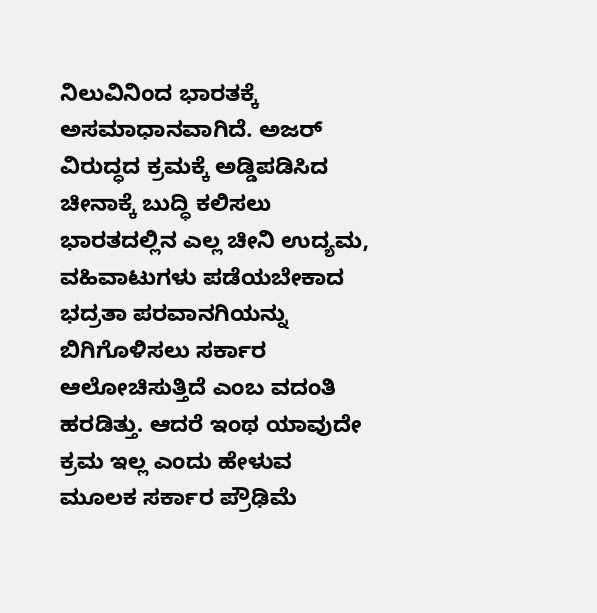ನಿಲುವಿನಿಂದ ಭಾರತಕ್ಕೆ ಅಸಮಾಧಾನವಾಗಿದೆ. ಅಜರ್‌ ವಿರುದ್ಧದ ಕ್ರಮಕ್ಕೆ ಅಡ್ಡಿಪಡಿಸಿದ ಚೀನಾಕ್ಕೆ ಬುದ್ಧಿ ಕಲಿಸಲು ಭಾರತದಲ್ಲಿನ ಎಲ್ಲ ಚೀನಿ ಉದ್ಯಮ, ವಹಿವಾಟುಗಳು ಪಡೆಯಬೇಕಾದ ಭದ್ರತಾ ಪರವಾನಗಿಯನ್ನು ಬಿಗಿಗೊಳಿಸಲು ಸರ್ಕಾರ ಆಲೋಚಿಸುತ್ತಿದೆ ಎಂಬ ವದಂತಿ ಹರಡಿತ್ತು. ಆದರೆ ಇಂಥ ಯಾವುದೇ ಕ್ರಮ ಇಲ್ಲ ಎಂದು ಹೇಳುವ ಮೂಲಕ ಸರ್ಕಾರ ಪ್ರೌಢಿಮೆ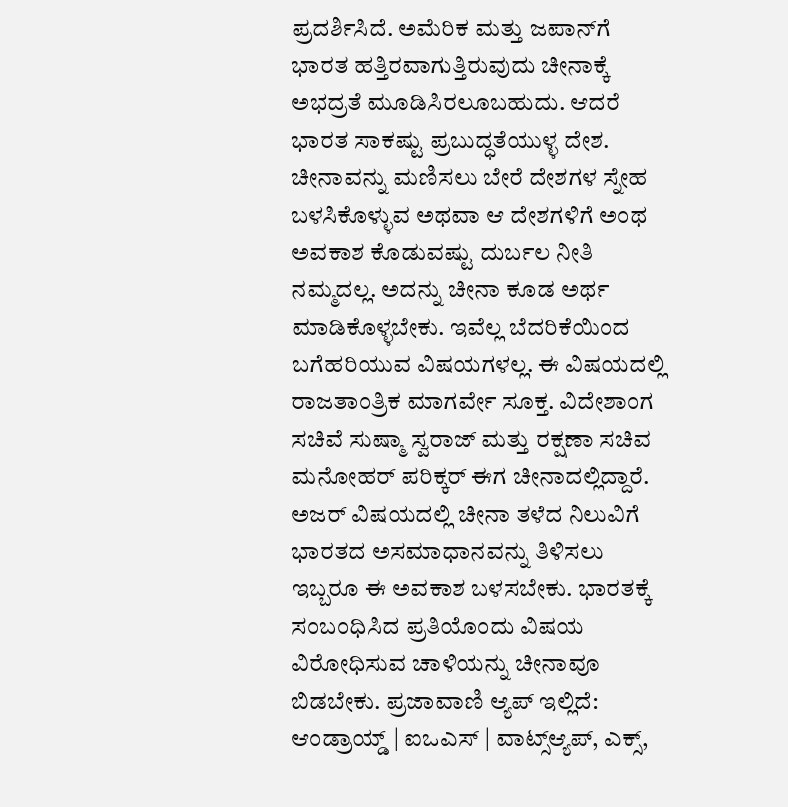ಪ್ರದರ್ಶಿಸಿದೆ. ಅಮೆರಿಕ ಮತ್ತು ಜಪಾನ್‌ಗೆ ಭಾರತ ಹತ್ತಿರವಾಗುತ್ತಿರುವುದು ಚೀನಾಕ್ಕೆ ಅಭದ್ರತೆ ಮೂಡಿಸಿರಲೂಬಹುದು. ಆದರೆ ಭಾರತ ಸಾಕಷ್ಟು ಪ್ರಬುದ್ಧತೆಯುಳ್ಳ ದೇಶ. ಚೀನಾವನ್ನು ಮಣಿಸಲು ಬೇರೆ ದೇಶಗಳ ಸ್ನೇಹ ಬಳಸಿಕೊಳ್ಳುವ ಅಥವಾ ಆ ದೇಶಗಳಿಗೆ ಅಂಥ ಅವಕಾಶ ಕೊಡುವಷ್ಟು ದುರ್ಬಲ ನೀತಿ ನಮ್ಮದಲ್ಲ. ಅದನ್ನು ಚೀನಾ ಕೂಡ ಅರ್ಥ ಮಾಡಿಕೊಳ್ಳಬೇಕು. ಇವೆಲ್ಲ ಬೆದರಿಕೆಯಿಂದ ಬಗೆಹರಿಯುವ ವಿಷಯಗಳಲ್ಲ. ಈ ವಿಷಯದಲ್ಲಿ ರಾಜತಾಂತ್ರಿಕ ಮಾಗರ್ವೇ ಸೂಕ್ತ. ವಿದೇಶಾಂಗ ಸಚಿವೆ ಸುಷ್ಮಾ ಸ್ವರಾಜ್‌ ಮತ್ತು ರಕ್ಷಣಾ ಸಚಿವ ಮನೋಹರ್‌ ಪರಿಕ್ಕರ್‌ ಈಗ ಚೀನಾದಲ್ಲಿದ್ದಾರೆ. ಅಜರ್‌ ವಿಷಯದಲ್ಲಿ ಚೀನಾ ತಳೆದ ನಿಲುವಿಗೆ ಭಾರತದ ಅಸಮಾಧಾನವನ್ನು ತಿಳಿಸಲು ಇಬ್ಬರೂ ಈ ಅವಕಾಶ ಬಳಸಬೇಕು. ಭಾರತಕ್ಕೆ ಸಂಬಂಧಿಸಿದ ಪ್ರತಿಯೊಂದು ವಿಷಯ ವಿರೋಧಿಸುವ ಚಾಳಿಯನ್ನು ಚೀನಾವೂ ಬಿಡಬೇಕು. ಪ್ರಜಾವಾಣಿ ಆ್ಯಪ್ ಇಲ್ಲಿದೆ: ಆಂಡ್ರಾಯ್ಡ್ | ಐಒಎಸ್ | ವಾಟ್ಸ್ಆ್ಯಪ್, ಎಕ್ಸ್,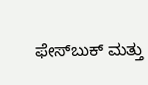ಫೇಸ್‌ಬುಕ್ ಮತ್ತು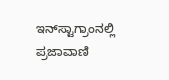ಇನ್‌ಸ್ಟಾಗ್ರಾಂನಲ್ಲಿ ಪ್ರಜಾವಾಣಿ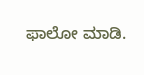ಫಾಲೋ ಮಾಡಿ.